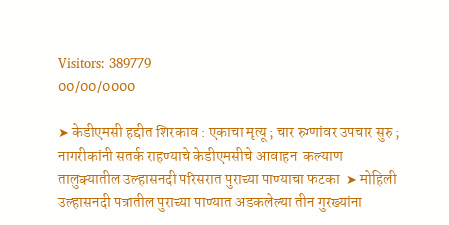Visitors: 389779
00/00/0000

➤ केडीएमसी हद्दीत शिरकाव : एकाचा मृत्यू ; चार रुग्णांवर उपचार सुरु ; नागरीकांनी सतर्क राहण्याचे केडीएमसीचे आवाहन  कल्याण तालुक्यातील उल्हासनदी परिसरात पुराच्या पाण्याचा फटका  ➤ मोहिली उल्हासनदी पत्रातील पुराच्या पाण्यात अडकलेल्या तीन गुरख्यांना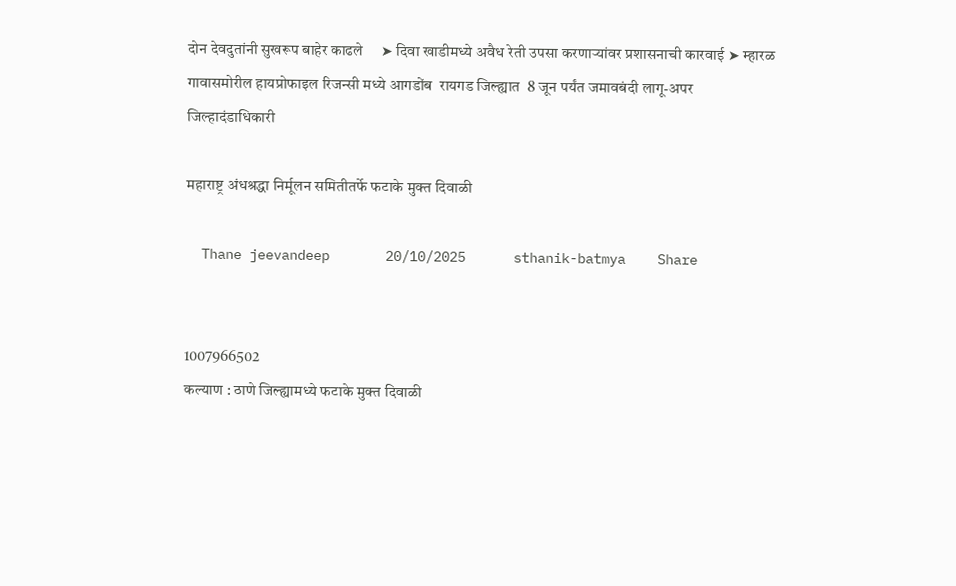दोन देवदुतांनी सुखरूप बाहेर काढले     ➤ दिवा खाडीमध्ये अवैध रेती उपसा करणाऱ्यांवर प्रशासनाची कारवाई ➤ म्हारळ गावासमोरील हायप्रोफाइल रिजन्सी मध्ये आगडोंब  रायगड जिल्ह्यात  8 जून पर्यंत जमावबंदी लागू-अपर जिल्हादंडाधिकारी

महाराष्ट्र अंधश्रद्धा निर्मूलन समितीतर्फे फटाके मुक्त दिवाळी

  Thane jeevandeep       20/10/2025      sthanik-batmya    Share


1007966502
कल्याण : ठाणे जिल्ह्यामध्ये फटाके मुक्त दिवाळी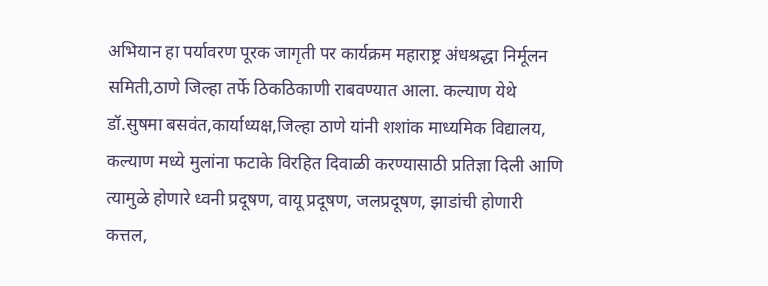अभियान हा पर्यावरण पूरक जागृती पर कार्यक्रम महाराष्ट्र अंधश्रद्धा निर्मूलन समिती,ठाणे जिल्हा तर्फे ठिकठिकाणी राबवण्यात आला. कल्याण येथे डॉ.सुषमा बसवंत,कार्याध्यक्ष,जिल्हा ठाणे यांनी शशांक माध्यमिक विद्यालय, कल्याण मध्ये मुलांना फटाके विरहित दिवाळी करण्यासाठी प्रतिज्ञा दिली आणि त्यामुळे होणारे ध्वनी प्रदूषण, वायू प्रदूषण, जलप्रदूषण, झाडांची होणारी कत्तल,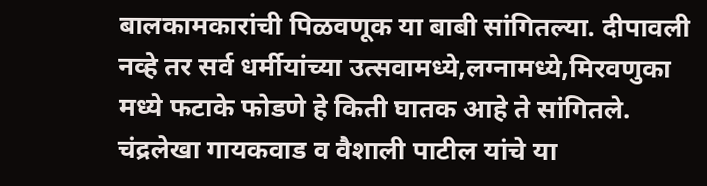बालकामकारांची पिळवणूक या बाबी सांगितल्या. दीपावली नव्हे तर सर्व धर्मीयांच्या उत्सवामध्ये,लग्नामध्ये,मिरवणुका मध्ये फटाके फोडणे हे किती घातक आहे ते सांगितले. चंद्रलेखा गायकवाड व वैशाली पाटील यांचे या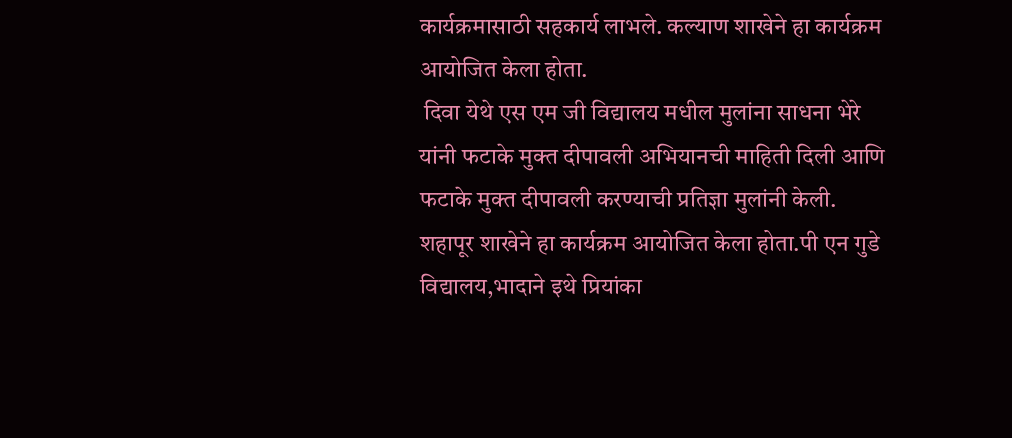कार्यक्रमासाठी सहकार्य लाभले. कल्याण शाखेने हा कार्यक्रम आयोजित केला होता.
 दिवा येथे एस एम जी विद्यालय मधील मुलांना साधना भेरे यांनी फटाके मुक्त दीपावली अभियानची माहिती दिली आणि फटाके मुक्त दीपावली करण्याची प्रतिज्ञा मुलांनी केली. शहापूर शाखेने हा कार्यक्रम आयोजित केला होता.पी एन गुडे विद्यालय,भादाने इथे प्रियांका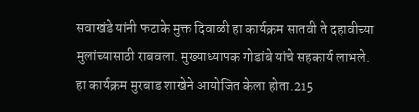सवाखंडे यांनी फटाके मुक्त दिवाळी हा कार्यक्रम सातवी ते दहावीच्या मुलांच्यासाठी राबवला. मुख्याध्यापक गोडांबे यांचे सहकार्य लाभले. हा कार्यक्रम मुरबाड शाखेने आयोजित केला होता.215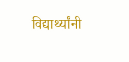विद्यार्थ्यांनी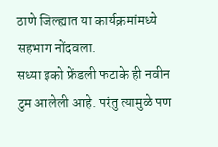ठाणे जिल्ह्यात या कार्यक्रमांमध्ये सहभाग नोंदवला.
सध्या इको फ्रेंडली फटाके ही नवीन टुम आलेली आहे. परंतु त्यामुळे पण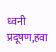ध्वनी प्रदूषण,हवा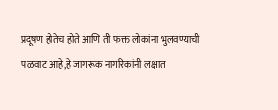प्रदूषण होतेच होते आणि ती फक्त लोकांना भुलवण्याची पळवाट आहे,हे जागरूक नागरिकांनी लक्षात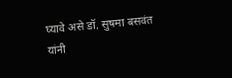घ्यावे असे डॉ. सुषमा बसवंत यांनी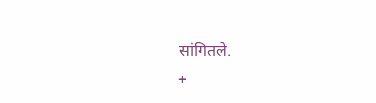सांगितले.
+